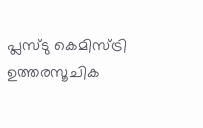പ്ലസ്ടു കെമിസ്ട്രി ഉത്തരസൂചിക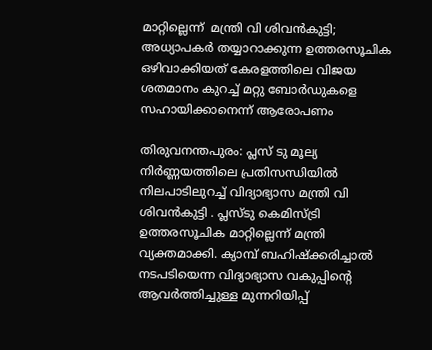മാറ്റില്ലെന്ന്  മന്ത്രി വി ശിവന്‍കുട്ടി;
അധ്യാപകര്‍ തയ്യാറാക്കുന്ന ഉത്തരസൂചിക ഒഴിവാക്കിയത് കേരളത്തിലെ വിജയ ശതമാനം കുറച്ച് മറ്റു ബോര്‍ഡുകളെ സഹായിക്കാനെന്ന് ആരോപണം

തിരുവനന്തപുരം: പ്ലസ് ടു മൂല്യ നിര്‍ണ്ണയത്തിലെ പ്രതിസന്ധിയില്‍ നിലപാടിലുറച്ച്‌ വിദ്യാഭ്യാസ മന്ത്രി വി ശിവന്‍കുട്ടി . പ്ലസ്ടു കെമിസ്ട്രി ഉത്തരസൂചിക മാറ്റില്ലെന്ന് മന്ത്രി വ്യക്തമാക്കി. ക്യാമ്പ് ബഹിഷ്ക്കരിച്ചാൽ നടപടിയെന്ന വിദ്യാഭ്യാസ വകുപ്പിന്റെ ആവര്‍ത്തിച്ചുള്ള മുന്നറിയിപ്പ്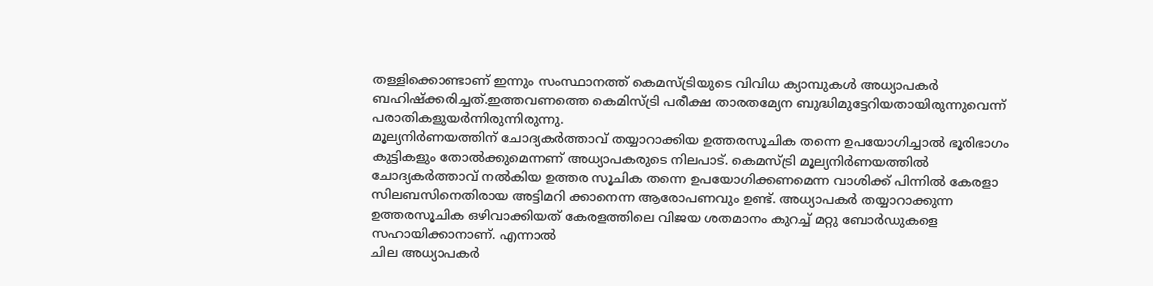തള്ളിക്കൊണ്ടാണ് ഇന്നും സംസ്ഥാനത്ത് കെമസ്ട്രിയുടെ വിവിധ ക്യാമ്പുകൾ അധ്യാപകര്‍ ബഹിഷ്ക്കരിച്ചത്.ഇത്തവണത്തെ കെമിസ്ട്രി പരീക്ഷ താരതമ്യേന ബുദ്ധിമുട്ടേറിയതായിരുന്നുവെന്ന് പരാതികളുയര്‍ന്നിരുന്നിരുന്നു.
മൂല്യനിര്‍ണയത്തിന് ചോദ്യകര്‍ത്താവ് തയ്യാറാക്കിയ ഉത്തരസൂചിക തന്നെ ഉപയോഗിച്ചാല്‍ ഭൂരിഭാഗം കുട്ടികളും തോല്‍ക്കുമെന്നണ് അധ്യാപകരുടെ നിലപാട്. കെമസ്ട്രി മൂല്യനിര്‍ണയത്തില്‍ ചോദ്യകര്‍ത്താവ് നല്‍കിയ ഉത്തര സൂചിക തന്നെ ഉപയോഗിക്കണമെന്ന വാശിക്ക് പിന്നില്‍ കേരളാ സിലബസിനെതിരായ അട്ടിമറി ക്കാനെന്ന ആരോപണവും ഉണ്ട്. അധ്യാപകര്‍ തയ്യാറാക്കുന്ന ഉത്തരസൂചിക ഒഴിവാക്കിയത് കേരളത്തിലെ വിജയ ശതമാനം കുറച്ച് മറ്റു ബോര്‍ഡുകളെ സഹായിക്കാനാണ്. എന്നാൽ
ചില അധ്യാപകര്‍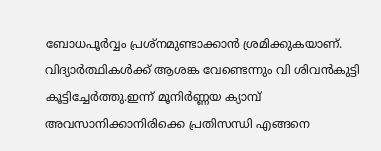ബോധപൂര്‍വ്വം പ്രശ്നമുണ്ടാക്കാന്‍ ശ്രമിക്കുകയാണ്. വിദ്യാര്‍ത്ഥികള്‍ക്ക് ആശങ്ക വേണ്ടെന്നും വി ശിവന്‍കുട്ടി കൂട്ടിച്ചേര്‍ത്തു.ഇന്ന് മൂനിര്‍ണ്ണയ ക്യാമ്പ് അവസാനിക്കാനിരിക്കെ പ്രതിസന്ധി എങ്ങനെ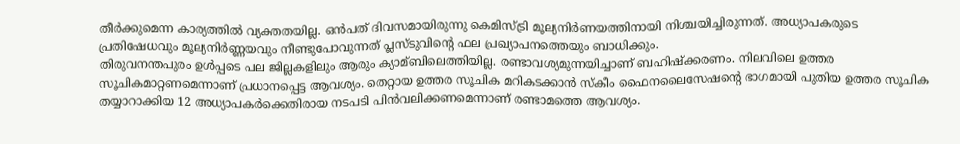തീര്‍ക്കുമെന്ന കാര്യത്തില്‍ വ്യക്തതയില്ല. ഒന്‍പത് ദിവസമായിരുന്നു കെമിസ്ട്രി മൂല്യനിര്‍ണയത്തിനായി നിശ്ചയിച്ചിരുന്നത്. അധ്യാപകരുടെ പ്രതിഷേധവും മൂല്യനിര്‍ണ്ണയവും നീണ്ടുപോവുന്നത് പ്ലസ്ടുവിന്റെ ഫല പ്രഖ്യാപനത്തെയും ബാധിക്കും.
തിരുവനന്തപുരം ഉള്‍പ്പടെ പല ജില്ലകളിലും ആരും ക്യാമ്ബിലെത്തിയില്ല. രണ്ടാവശ്യമുന്നയിച്ചാണ് ബഹിഷ്ക്കരണം. നിലവിലെ ഉത്തര സൂചികമാറ്റണമെന്നാണ് പ്രധാനപ്പെട്ട ആവശ്യം. തെറ്റായ ഉത്തര സൂചിക മറികടക്കാന്‍ സ്കീം ഫൈനലൈസേഷന്റെ ഭാഗമായി പുതിയ ഉത്തര സൂചിക തയ്യാറാക്കിയ 12 അധ്യാപകര്‍ക്കെതിരായ നടപടി പിന്‍വലിക്കണമെന്നാണ് രണ്ടാമത്തെ ആവശ്യം.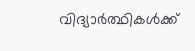വിദ്യാര്‍ത്ഥികള്‍ക്ക്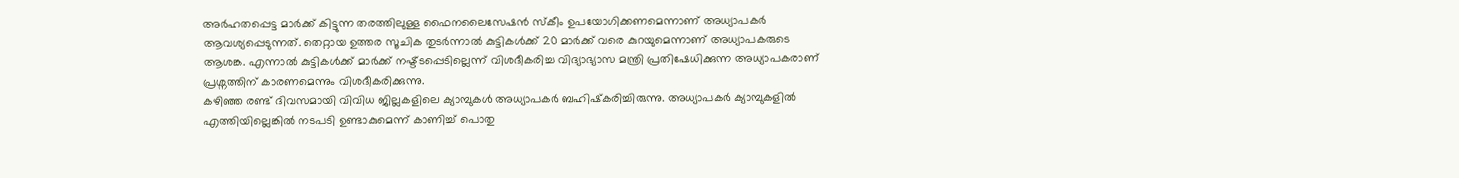അര്‍ഹതപ്പെട്ട മാര്‍ക്ക് കിട്ടുന്ന തരത്തിലുള്ള ഫൈനലൈസേഷന്‍ സ്കീം ഉപയോഗിക്കണമെന്നാണ് അധ്യാപകര്‍ ആവശ്യപ്പെടുന്നത്. തെറ്റായ ഉത്തര സൂചിക തുടര്‍ന്നാല്‍ കുട്ടികള്‍ക്ക് 20 മാര്‍ക്ക് വരെ കുറയുമെന്നാണ് അധ്യാപകരുടെ ആശങ്ക. എന്നാല്‍ കുട്ടികള്‍ക്ക് മാര്‍ക്ക് നഷ്ട്ടപ്പെടില്ലെന്ന് വിശദീകരിച്ച വിദ്യാഭ്യാസ മന്ത്രി പ്രതിഷേധിക്കുന്ന അധ്യാപകരാണ് പ്രശ്നത്തിന് കാരണമെന്നും വിശദീകരിക്കുന്നു.
കഴിഞ്ഞ രണ്ട് ദിവസമായി വിവിധ ജില്ലകളിലെ ക്യാമ്പുകൾ അധ്യാപകര്‍ ബഹിഷ്‌കരിച്ചിരുന്നു. അധ്യാപകര്‍ ക്യാമ്പുകളിൽ എത്തിയില്ലെങ്കില്‍ നടപടി ഉണ്ടാകുമെന്ന് കാണിച്ച്‌ പൊതു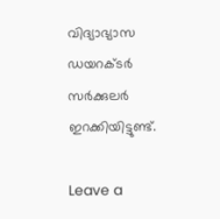വിദ്യാഭ്യാസ ഡയറക്ടര്‍ സര്‍ക്കുലര്‍ ഇറക്കിയിട്ടുണ്ട്.

Leave a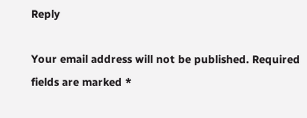Reply

Your email address will not be published. Required fields are marked *